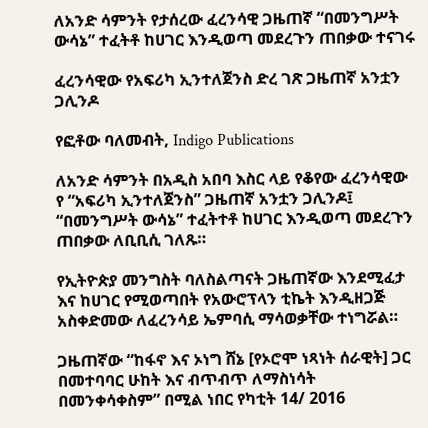ለአንድ ሳምንት የታሰረው ፈረንሳዊ ጋዜጠኛ “በመንግሥት ውሳኔ” ተፈትቶ ከሀገር እንዲወጣ መደረጉን ጠበቃው ተናገሩ

ፈረንሳዊው የአፍሪካ ኢንተለጀንስ ድረ ገጽ ጋዜጠኛ አንቷን ጋሊንዶ

የፎቶው ባለመብት, Indigo Publications

ለአንድ ሳምንት በአዲስ አበባ እስር ላይ የቆየው ፈረንሳዊው የ “አፍሪካ ኢንተለጀንስ” ጋዜጠኛ አንቷን ጋሊንዶ፤ “በመንግሥት ውሳኔ” ተፈትተቶ ከሀገር እንዲወጣ መደረጉን ጠበቃው ለቢቢሲ ገለጹ።

የኢትዮጵያ መንግስት ባለስልጣናት ጋዜጠኛው እንደሚፈታ እና ከሀገር የሚወጣበት የአውሮፕላን ቲኬት እንዲዘጋጅ አስቀድመው ለፈረንሳይ ኤምባሲ ማሳወቃቸው ተነግሯል።

ጋዜጠኛው “ከፋኖ እና ኦነግ ሸኔ [የኦሮሞ ነጻነት ሰራዊት] ጋር በመተባባር ሁከት እና ብጥብጥ ለማስነሳት በመንቀሳቀስም” በሚል ነበር የካቲት 14/ 2016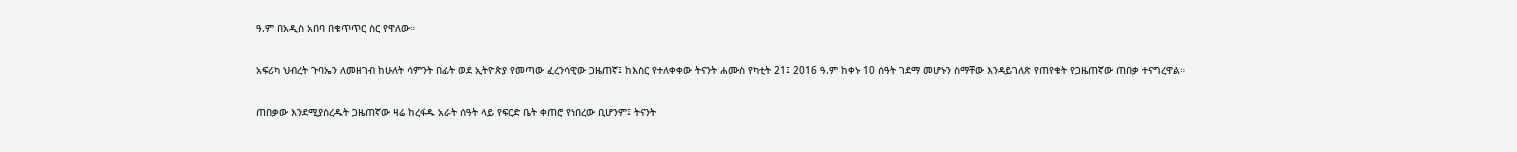ዓ.ም በአዲስ አበባ በቁጥጥር ስር የዋለው።

አፍሪካ ህብረት ጉባኤን ለመዘገብ ከሁለት ሳምንት በፊት ወደ ኢትዮጵያ የመጣው ፈረንሳዊው ጋዜጠኛ፤ ከእስር የተለቀቀው ትናንት ሐሙስ የካቲት 21፤ 2016 ዓ.ም ከቀኑ 10 ሰዓት ገደማ መሆኑን ስማቸው እንዳይገለጽ የጠየቁት የጋዜጠኛው ጠበቃ ተናግረዋል።

ጠበቃው እንደሚያስረዱት ጋዜጠኛው ዛሬ ከረፋዱ አራት ሰዓት ላይ የፍርድ ቤት ቀጠሮ የነበረው ቢሆንም፤ ትናንት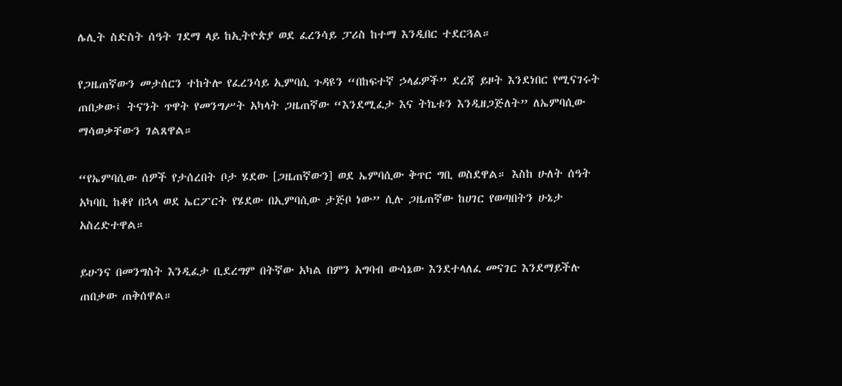ሌሊት ስድስት ሰዓት ገደማ ላይ ከኢትዮጵያ ወደ ፈረንሳይ ፓሪስ ከተማ እንዲበር ተደርጓል።

የጋዜጠኛውን መታሰርን ተከትሎ የፈረንሳይ ኢምባሲ ጉዳዩን “በከፍተኛ ኃላፊዎች” ደረጃ ይዞት እንደነበር የሚናገሩት ጠበቃው፤ ትናንት ጥዋት የመንግሥት አካላት ጋዜጠኛው “እንደሚፈታ እና ትኬቱን እንዲዘጋጅለት” ለኤምባሲው ማሳወቃቸውን ገልጸዋል።

“የኤምባሲው ሰዎች የታሰረበት ቦታ ሄደው [ጋዜጠኛውን] ወደ ኤምባሲው ቅጥር ግቢ ወስደዋል። እስከ ሁለት ሰዓት አካባቢ ከቆየ በኋላ ወደ ኤርፖርት የሄደው በኢምባሲው ታጅቦ ነው” ሲሉ ጋዜጠኛው ከሀገር የወጣበትን ሁኔታ አስረድተዋል።

ይሁንና በመንግስት እንዲፈታ ቢደረግም በትኛው አካል በምን አግባብ ውሳኔው እንደተላለፈ መናገር እንደማይችሉ ጠበቃው ጠቅሰዋል።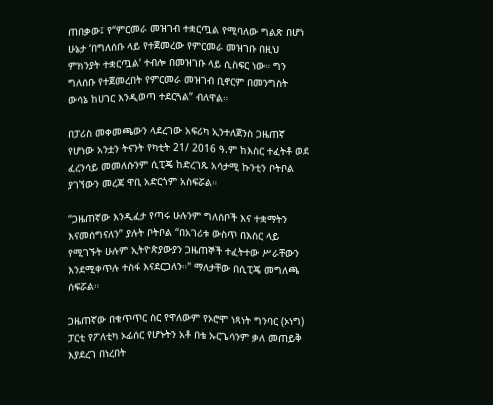ጠበቃው፤ የ“ምርመራ መዝገብ ተቋርጧል የሚባለው ግልጽ በሆነ ሁኔታ ‘በግለሰቡ ላይ የተጀመረው የምርመራ መዝገቡ በዚህ ምክንያት ተቋርጧል’ ተብሎ በመዝገቡ ላይ ሲስፍር ነው። ግን ግለሰቡ የተጀመረበት የምርመራ መዝገብ ቢኖርም በመንግስት ውሳኔ ከሀገር እንዲወጣ ተደርጓል” ብለዋል።

በፓሪስ መቀመጫውን ላደረገው አፍሪካ ኢንተለጀንስ ጋዜጠኛ የሆነው አንቷን ትናንት የካቲት 21/ 2016 ዓ.ም ከእስር ተፈትቶ ወደ ፈረንሳይ መመለሱንም ሲፒጄ ከድረገጹ አሳታሚ ኩንቲን ቦትቦል ያገኘውን መረጃ ዋቢ አድርጎም አስፍሯል።

“ጋዜጠኛው እንዲፈታ የጣሩ ሁሉንም ግለሰቦች እና ተቋማትን እናመሰግናለን” ያሉት ቦትቦል “በአገሪቱ ውስጥ በእስር ላይ የሚገኙት ሁሉም ኢትዮጵያውያን ጋዜጠኞች ተፈትተው ሥራቸውን እንደሚቀጥሉ ተስፋ እናደርጋለን።" ማለታቸው በሲፒጄ መግለጫ ሰፍሯል።

ጋዜጠኛው በቁጥጥር ስር የዋለውም የኦሮሞ ነጻነት ግንባር (ኦነግ) ፓርቲ የፖለቲካ ኦፊሰር የሆኑትን አቶ በቴ ኡርጌሳንም ቃለ መጠይቅ እያደረገ በነረበት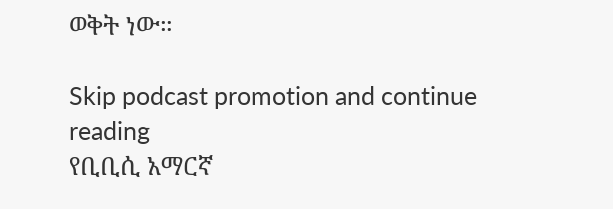ወቅት ነው።

Skip podcast promotion and continue reading
የቢቢሲ አማርኛ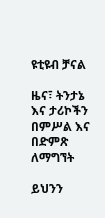ዩቲዩብ ቻናል

ዜና፣ ትንታኔ እና ታሪኮችን በምሥል እና በድምጽ ለማግኘት

ይህንን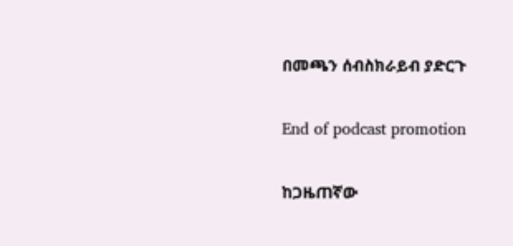በመጫን ሰብስክራይብ ያድርጉ

End of podcast promotion

ከጋዜጠኛው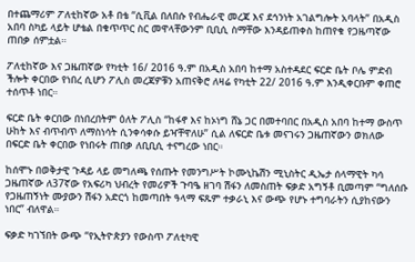በተጨማሪም ፖለቲከኛው አቶ በቴ “ሲቪል በለበሱ የብሔራዊ መረጃ እና ደኅንነት አገልግሎት አባላት” በአዲስ አበባ ስካይ ላይት ሆቴል በቁጥጥር ስር መዋላቸውንም ቢቢሲ ስማቸው እንዳይጠቀስ ከጠየቁ የጋዜጣኛው ጠበቃ ሰምቷል።

ፖለቲከኛው እና ጋዜጠኛው የካቲት 16/ 2016 ዓ.ም በአዲስ አበባ ከተማ አስተዳደር ፍርድ ቤት ቦሌ ምድብ ችሎት ቀርበው የነበረ ሲሆን ፖሊስ መረጃዎቹን አጠናቅሮ ለዛሬ የካቲት 22/ 2016 ዓ.ም እንዲቀርቡም ቀጠሮ ተሰጥቶ ነበር።

ፍርድ ቤት ቀርበው በነበረበትም ዕለት ፖሊስ “ከፋኖ እና ከኦነግ ሸኔ ጋር በመተባበር በአዲስ አበባ ከተማ ውስጥ ሁከት እና ብጥብጥ ለማስነሳት ሲንቀሳቀሱ ይዣቸዋለሁ” ሲል ለፍርድ ቤቱ መናገሩን ጋዜጠኛውን ወክለው በፍርድ ቤት ቀርበው የነበሩት ጠበቃ ለቢቢሲ ተናግረው ነበር።

ከሰሞኑ በወቅታዊ ጉዳይ ላይ መግለጫ የሰጡት የመንግሥት ኮሙኒኬሽን ሚኒስትር ዲኤታ ሰላማዊት ካሳ ጋዜጠኛው ለ37ኛው የአፍሪካ ህብረት የመሪዎች ጉባዔ ዘገባ ሽፋን ለመስጠት ፍቃድ አግኝቶ ቢመጣም “ግለሰቡ የጋዜጠኝነት ሙያውን ሽፋን አድርጎ ከመጣበት ዓላማ ፍጹም ተቃራኒ እና ውጭ የሆኑ ተግባራትን ሲያከናውን ነበር” ብለዋል።

ፍቃድ ካገኘበት ውጭ “የኢትዮጵያን የውስጥ ፖለቲካዊ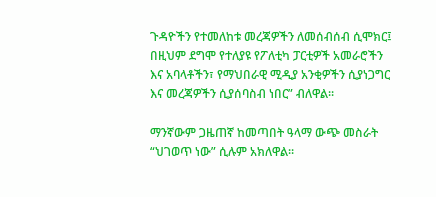ጉዳዮችን የተመለከቱ መረጃዎችን ለመሰብሰብ ሲሞክር፤ በዚህም ደግሞ የተለያዩ የፖለቲካ ፓርቲዎች አመራሮችን እና አባላቶችን፣ የማህበራዊ ሚዲያ አንቂዎችን ሲያነጋግር እና መረጃዎችን ሲያሰባስብ ነበር” ብለዋል።

ማንኛውም ጋዜጠኛ ከመጣበት ዓላማ ውጭ መስራት “ህገወጥ ነው” ሲሉም አክለዋል።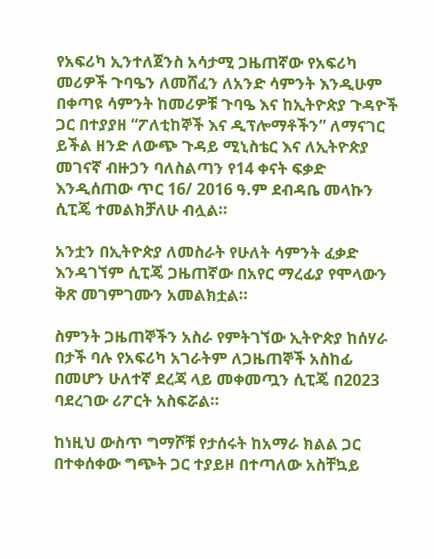የአፍሪካ ኢንተለጀንስ አሳታሚ ጋዜጠኛው የአፍሪካ መሪዎች ጉባዔን ለመሸፈን ለአንድ ሳምንት እንዲሁም በቀጣዩ ሳምንት ከመሪዎቹ ጉባዔ እና ከኢትዮጵያ ጉዳዮች ጋር በተያያዘ “ፖለቲከኞች እና ዲፕሎማቶችን” ለማናገር ይችል ዘንድ ለውጭ ጉዳይ ሚኒስቴር እና ለኢትዮጵያ መገናኛ ብዙኃን ባለስልጣን የ14 ቀናት ፍቃድ እንዲሰጠው ጥር 16/ 2016 ዓ.ም ደብዳቤ መላኩን ሲፒጄ ተመልክቻለሁ ብሏል።

አንቷን በኢትዮጵያ ለመስራት የሁለት ሳምንት ፈቃድ እንዳገኘም ሲፒጄ ጋዜጠኛው በአየር ማረፊያ የሞላውን ቅጽ መገምገሙን አመልክቷል።

ስምንት ጋዜጠኞችን አስራ የምትገኘው ኢትዮጵያ ከሰሃራ በታች ባሉ የአፍሪካ አገራትም ለጋዜጠኞች አስከፊ በመሆን ሁለተኛ ደረጃ ላይ መቀመጧን ሲፒጄ በ2023 ባደረገው ሪፖርት አስፍሯል።

ከነዚህ ውስጥ ግማሾቹ የታሰሩት ከአማራ ክልል ጋር በተቀሰቀው ግጭት ጋር ተያይዞ በተጣለው አስቸኳይ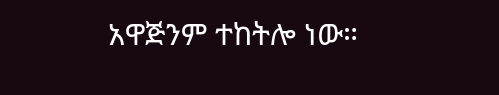አዋጅንም ተከትሎ ነው።